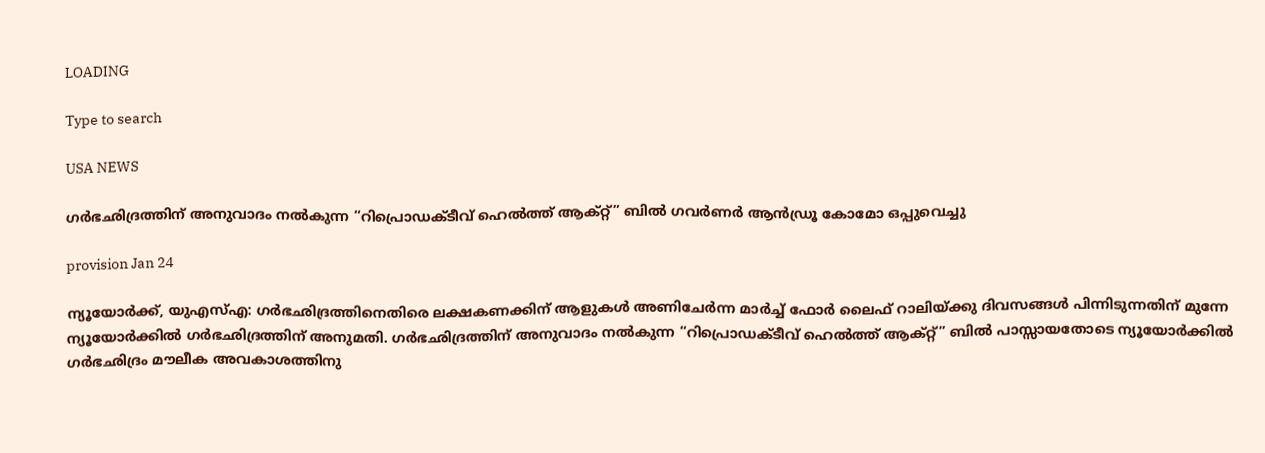LOADING

Type to search

USA NEWS

ഗര്‍ഭഛിദ്രത്തിന് അനുവാദം നല്‍കുന്ന “റിപ്രൊഡക്ടീവ് ഹെല്‍ത്ത് ആക്റ്റ്” ബില്‍ ഗവര്‍ണര്‍ ആൻഡ്രൂ കോമോ ഒപ്പുവെച്ചു

provision Jan 24

ന്യൂയോര്‍ക്ക്, യുഎസ്എ: ഗര്‍ഭഛിദ്രത്തിനെതിരെ ലക്ഷകണക്കിന് ആളുകള്‍ അണിചേര്‍ന്ന മാര്‍ച്ച് ഫോര്‍ ലൈഫ് റാലിയ്ക്കു ദിവസങ്ങള്‍ പിന്നിടുന്നതിന് മുന്നേ ന്യൂയോര്‍ക്കില്‍ ഗര്‍ഭഛിദ്രത്തിന് അനുമതി. ഗര്‍ഭഛിദ്രത്തിന് അനുവാദം നല്‍കുന്ന “റിപ്രൊഡക്ടീവ് ഹെല്‍ത്ത് ആക്റ്റ്” ബില്‍ പാസ്സായതോടെ ന്യൂയോര്‍ക്കില്‍ ഗര്‍ഭഛിദ്രം മൗലീക അവകാശത്തിനു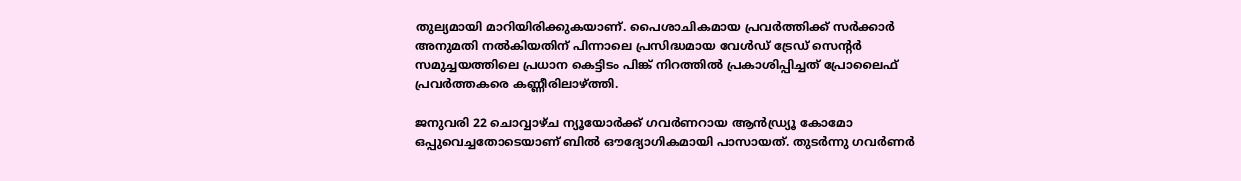തുല്യമായി മാറിയിരിക്കുകയാണ്. പൈശാചികമായ പ്രവര്‍ത്തിക്ക് സര്‍ക്കാര്‍ അനുമതി നല്‍കിയതിന് പിന്നാലെ പ്രസിദ്ധമായ വേള്‍ഡ് ട്രേഡ് സെന്റര്‍ സമുച്ചയത്തിലെ പ്രധാന കെട്ടിടം പിങ്ക് നിറത്തില്‍ പ്രകാശിപ്പിച്ചത് പ്രോലൈഫ് പ്രവര്‍ത്തകരെ കണ്ണീരിലാഴ്ത്തി.

ജനുവരി 22 ചൊവ്വാഴ്ച ന്യൂയോര്‍ക്ക് ഗവര്‍ണറായ ആന്‍ഡ്ര്യൂ കോമോ ഒപ്പുവെച്ചതോടെയാണ് ബില്‍ ഔദ്യോഗികമായി പാസായത്. തുടര്‍ന്നു ഗവര്‍ണര്‍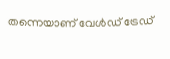തന്നെയാണ് വേള്‍ഡ് ട്രേഡ്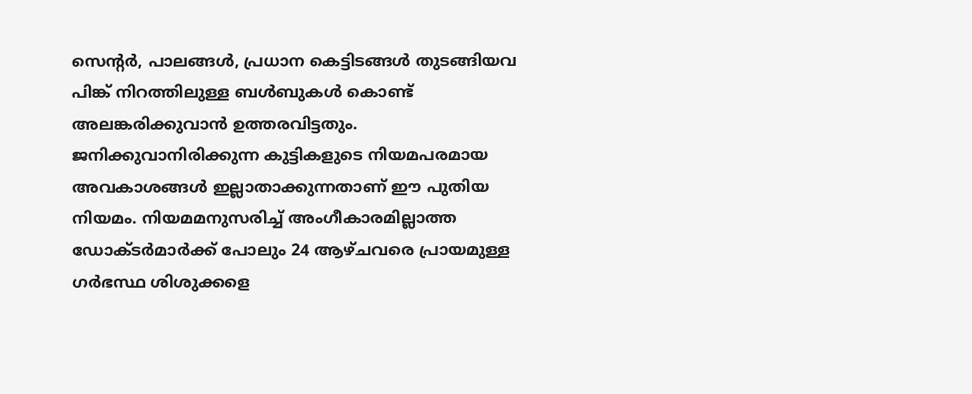സെന്റര്‍, പാലങ്ങള്‍, പ്രധാന കെട്ടിടങ്ങള്‍ തുടങ്ങിയവ പിങ്ക് നിറത്തിലുള്ള ബള്‍ബുകള്‍ കൊണ്ട് അലങ്കരിക്കുവാന്‍ ഉത്തരവിട്ടതും. ജനിക്കുവാനിരിക്കുന്ന കുട്ടികളുടെ നിയമപരമായ അവകാശങ്ങള്‍ ഇല്ലാതാക്കുന്നതാണ് ഈ പുതിയ നിയമം. നിയമമനുസരിച്ച് അംഗീകാരമില്ലാത്ത ഡോക്ടര്‍മാര്‍ക്ക് പോലും 24 ആഴ്ചവരെ പ്രായമുള്ള ഗര്‍ഭസ്ഥ ശിശുക്കളെ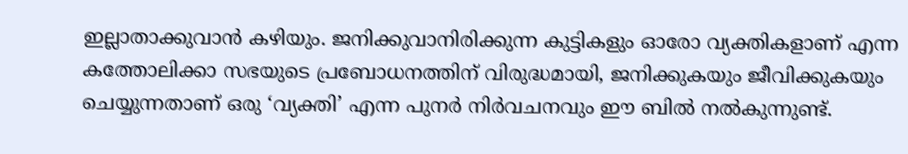ഇല്ലാതാക്കുവാന്‍ കഴിയും. ജനിക്കുവാനിരിക്കുന്ന കുട്ടികളും ഓരോ വ്യക്തികളാണ് എന്ന കത്തോലിക്കാ സഭയുടെ പ്രബോധനത്തിന് വിരുദ്ധമായി, ജനിക്കുകയും ജീവിക്കുകയും ചെയ്യുന്നതാണ് ഒരു ‘വ്യക്തി’ എന്ന പുനര്‍ നിര്‍വചനവും ഈ ബില്‍ നല്‍കുന്നുണ്ട്.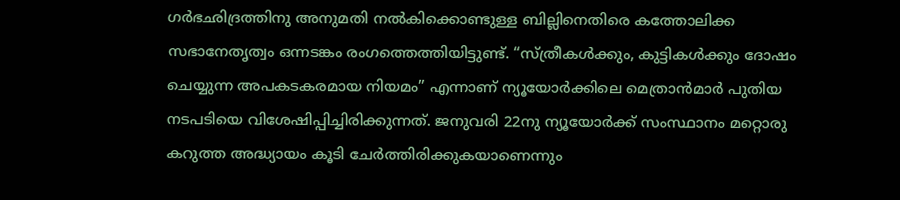ഗര്‍ഭഛിദ്രത്തിനു അനുമതി നല്‍കിക്കൊണ്ടുള്ള ബില്ലിനെതിരെ കത്തോലിക്ക സഭാനേതൃത്വം ഒന്നടങ്കം രംഗത്തെത്തിയിട്ടുണ്ട്. “സ്ത്രീകള്‍ക്കും, കുട്ടികള്‍ക്കും ദോഷം ചെയ്യുന്ന അപകടകരമായ നിയമം” എന്നാണ് ന്യൂയോര്‍ക്കിലെ മെത്രാന്‍മാര്‍ പുതിയ നടപടിയെ വിശേഷിപ്പിച്ചിരിക്കുന്നത്. ജനുവരി 22നു ന്യൂയോര്‍ക്ക് സംസ്ഥാനം മറ്റൊരു കറുത്ത അദ്ധ്യായം കൂടി ചേര്‍ത്തിരിക്കുകയാണെന്നും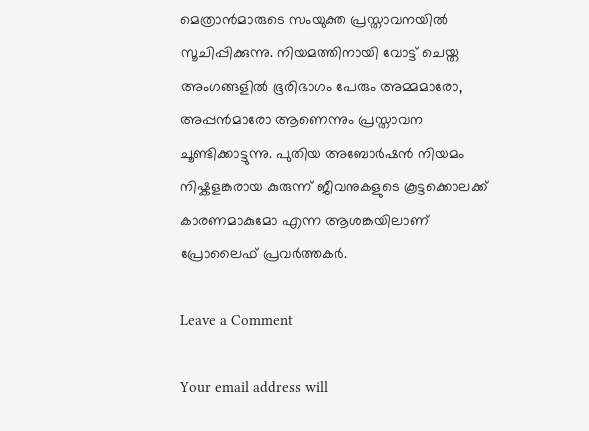മെത്രാന്‍മാരുടെ സംയുക്ത പ്രസ്താവനയില്‍ സൂചിപ്പിക്കുന്നു. നിയമത്തിനായി വോട്ട് ചെയ്ത അംഗങ്ങളില്‍ ഭൂരിഭാഗം പേരും അമ്മമാരോ, അപ്പന്‍മാരോ ആണെന്നും പ്രസ്താവന ചൂണ്ടിക്കാട്ടുന്നു. പുതിയ അബോര്‍ഷന്‍ നിയമം നിഷ്കളങ്കരായ കുരുന്ന് ജീവനുകളുടെ കൂട്ടക്കൊലക്ക് കാരണമാകുമോ എന്ന ആശങ്കയിലാണ് പ്രോലൈഫ് പ്രവര്‍ത്തകര്‍.

Leave a Comment

Your email address will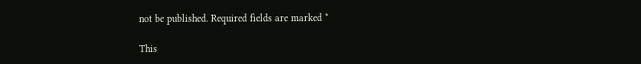not be published. Required fields are marked *

This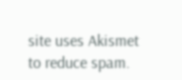site uses Akismet to reduce spam.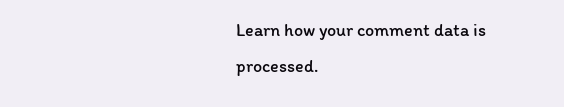Learn how your comment data is processed.